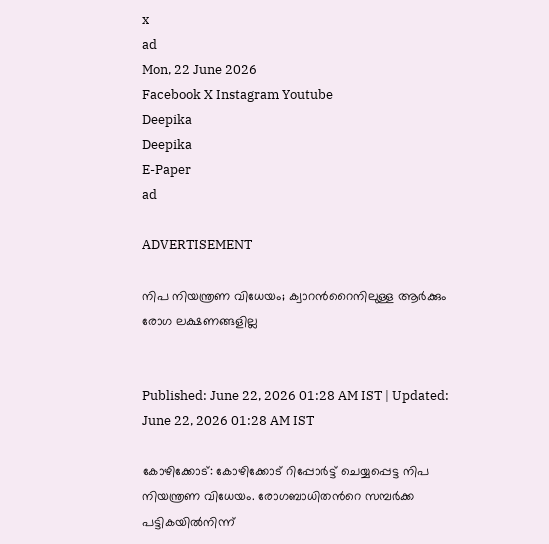x
ad
Mon, 22 June 2026
Facebook X Instagram Youtube
Deepika
Deepika
E-Paper
ad

ADVERTISEMENT

നിപ നിയന്ത്രണ വിധേയം; ക്വാറന്‍റൈനിലുള്ള ആര്‍ക്കും രോഗ ലക്ഷണങ്ങളില്ല


Published: June 22, 2026 01:28 AM IST | Updated: June 22, 2026 01:28 AM IST

കോഴിക്കോട്: കോഴിക്കോട് റിപ്പോര്‍ട്ട് ചെയ്യപ്പെട്ട നിപ നിയന്ത്രണ വിധേയം. രോഗബാധിതന്‍റെ സമ്പര്‍ക്ക പട്ടികയില്‍നിന്ന്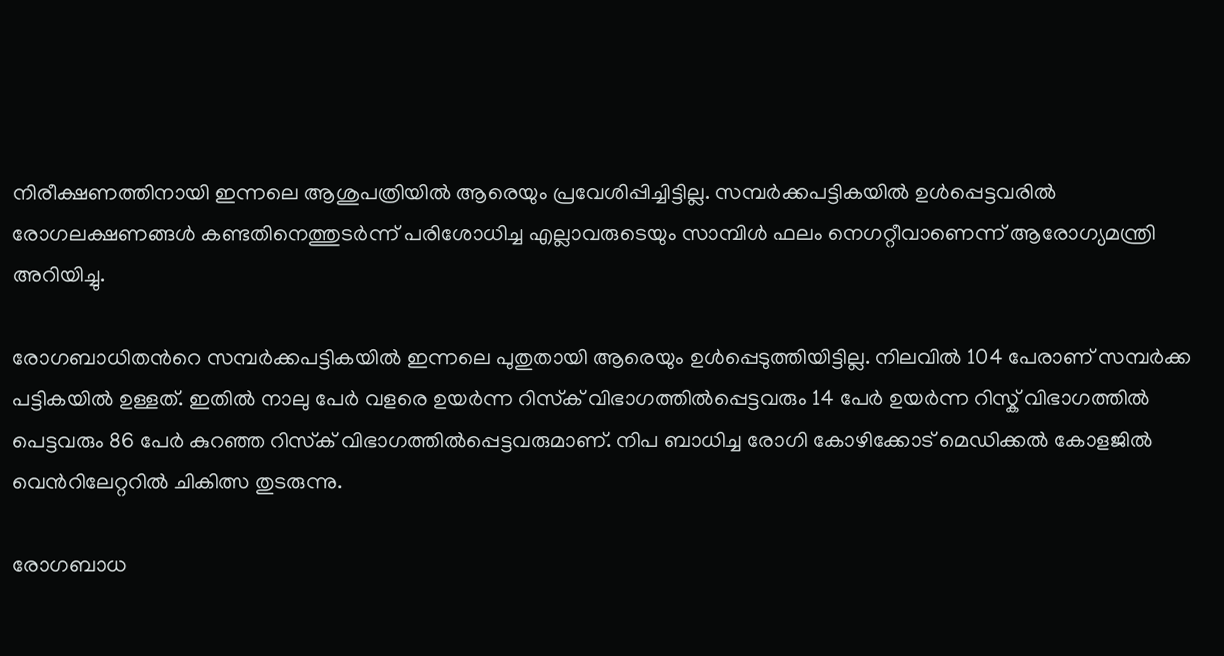നിരീക്ഷണത്തിനായി ഇന്നലെ ആശുപത്രിയില്‍ ആരെയും പ്രവേശിപ്പിച്ചിട്ടില്ല. സമ്പര്‍ക്കപട്ടികയില്‍ ഉള്‍പ്പെട്ടവരില്‍ രോഗലക്ഷണങ്ങള്‍ കണ്ടതിനെത്തുടര്‍ന്ന് പരിശോധിച്ച എല്ലാവരുടെയും സാമ്പിള്‍ ഫലം നെഗറ്റീവാണെന്ന് ആരോഗ്യമന്ത്രി അറിയിച്ചു.

രോഗബാധിതന്‍റെ സമ്പര്‍ക്കപട്ടികയില്‍ ഇന്നലെ പുതുതായി ആരെയും ഉള്‍പ്പെടുത്തിയിട്ടില്ല. നിലവില്‍ 104 പേരാണ് സമ്പര്‍ക്ക പട്ടികയില്‍ ഉള്ളത്. ഇതിൽ നാലു പേര്‍ വളരെ ഉയര്‍ന്ന റിസ്‌ക് വിഭാഗത്തില്‍പ്പെട്ടവരും 14 പേര്‍ ഉയര്‍ന്ന റിസ്ക് വിഭാഗത്തില്‍ പെട്ടവരും 86 പേര്‍ കുറഞ്ഞ റിസ്‌ക് വിഭാഗത്തില്‍പ്പെട്ടവരുമാണ്. നിപ ബാധിച്ച രോഗി കോഴിക്കോട് മെഡിക്കല്‍ കോളജില്‍ വെന്‍റിലേറ്ററില്‍ ചികിത്സ തുടരുന്നു.

രോഗബാധ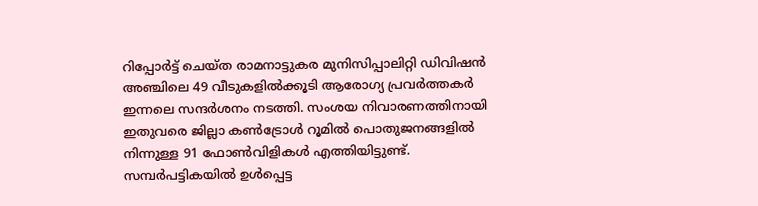റിപ്പോര്‍ട്ട് ചെയ്ത രാമനാട്ടുകര മുനിസിപ്പാലിറ്റി ഡിവിഷന്‍ അഞ്ചിലെ 49 വീടുകളില്‍ക്കൂടി ആരോഗ്യ പ്രവര്‍ത്തകര്‍ ഇന്നലെ സന്ദര്‍ശനം നടത്തി. സംശയ നിവാരണത്തിനായി ഇതുവരെ ജില്ലാ കണ്‍ട്രോള്‍ റൂമില്‍ പൊതുജനങ്ങളില്‍ നിന്നുള്ള 91 ഫോണ്‍വിളികള്‍ എത്തിയിട്ടുണ്ട്. സമ്പര്‍പട്ടികയില്‍ ഉള്‍പ്പെട്ട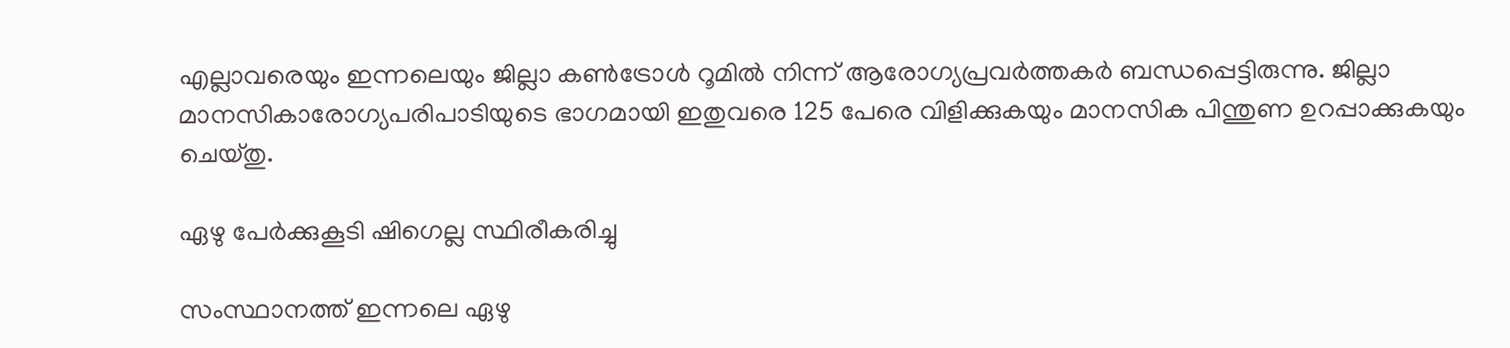എല്ലാവരെയും ഇന്നലെയും ജില്ലാ കണ്‍ട്രോള്‍ റൂമില്‍ നിന്ന് ആരോഗ്യപ്രവര്‍ത്തകര്‍ ബന്ധപ്പെട്ടിരുന്നു. ജില്ലാ മാനസികാരോഗ്യപരിപാടിയുടെ ഭാഗമായി ഇതുവരെ 125 പേരെ വിളിക്കുകയും മാനസിക പിന്തുണ ഉറപ്പാക്കുകയും ചെയ്തു.

ഏഴു പേര്‍ക്കുകൂടി ഷിഗെല്ല സ്ഥിരീകരിച്ചു

സംസ്ഥാനത്ത് ഇന്നലെ ഏഴു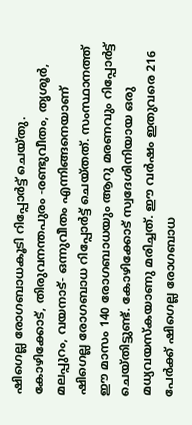ഷിഗെല്ല രോഗബാധകൂടി റിപ്പോര്‍ട്ട് ചെയ്തു. കോഴിക്കോട്, തിരുവനന്തപുരം -രണ്ടുവീതം, തൃശൂര്‍, മലപ്പുറം, വയനാട്- ഒന്നുവീതം എന്നിങ്ങനെയാണ് ഷിഗെല്ല രോഗബാധ റിപ്പോര്‍ട്ട് ചെയ്തത്. സംസ്ഥാനത്ത് ഈ മാസം 140 രോഗബാധയും ആറു മരണവും റിപ്പോര്‍ട്ട് ചെയ്തിട്ടുണ്ട്. കോഴിക്കോട് സ്വദേശിനിയായ ഒരു മധ്യവയസ്‌കയാണു മരിച്ചത്. ഈ വര്‍ഷം ഇതുവരെ 216 പേര്‍ക്ക് ഷിഗെല്ല രോഗബാധ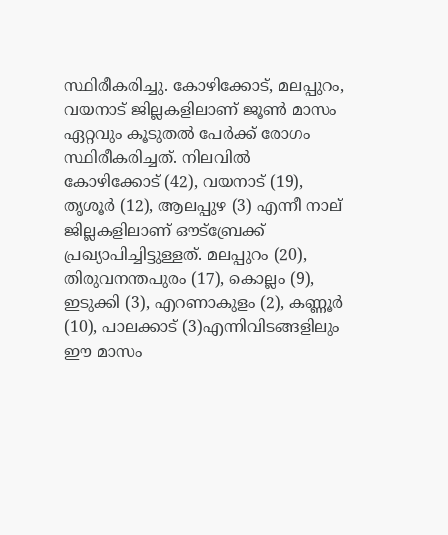സ്ഥിരീകരിച്ചു. കോഴിക്കോട്, മലപ്പുറം, വയനാട് ജില്ലകളിലാണ് ജൂണ്‍ മാസം ഏറ്റവും കൂടുതല്‍ പേര്‍ക്ക് രോഗം സ്ഥിരീകരിച്ചത്. നിലവില്‍ കോഴിക്കോട് (42), വയനാട് (19), തൃശൂര്‍ (12), ആലപ്പുഴ (3) എന്നീ നാല് ജില്ലകളിലാണ് ഔട്‌ബ്രേക്ക് പ്രഖ്യാപിച്ചിട്ടുള്ളത്. മലപ്പുറം (20), തിരുവനന്തപുരം (17), കൊല്ലം (9), ഇടുക്കി (3), എറണാകുളം (2), കണ്ണൂര്‍ (10), പാലക്കാട് (3)എന്നിവിടങ്ങളിലും ഈ മാസം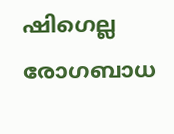ഷിഗെല്ല രോഗബാധ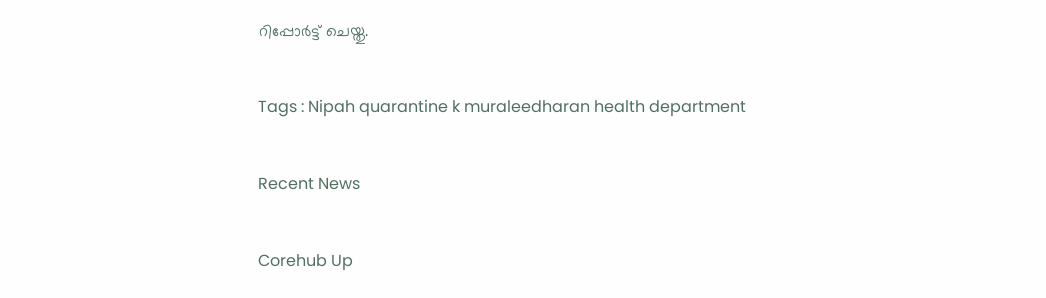റിപ്പോര്‍ട്ട് ചെയ്തു.

Tags : Nipah quarantine k muraleedharan health department

Recent News

Corehub Up